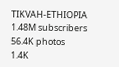TIKVAH-ETHIOPIA
1.48M subscribers
56.4K photos
1.4K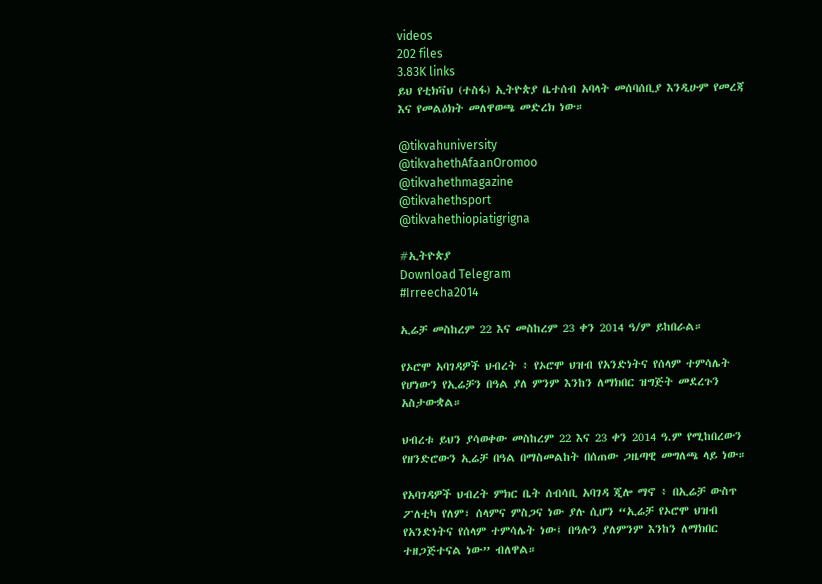videos
202 files
3.83K links
ይህ የቲክቫህ (ተስፋ) ኢትዮጵያ ቤተሰብ አባላት መሰባሰቢያ እንዲሁም የመረጃ እና የመልዕክት መለዋወጫ መድረክ ነው።

@tikvahuniversity
@tikvahethAfaanOromoo
@tikvahethmagazine
@tikvahethsport
@tikvahethiopiatigrigna

#ኢትዮጵያ
Download Telegram
#Irreecha2014

ኢሬቻ መስከረም 22 እና መስከረም 23 ቀን 2014 ዓ/ም ይከበራል።

የኦሮሞ አባገዳዎች ህብረት ፥ የኦሮሞ ህዝብ የአንድነትና የሰላም ተምሳሌት የሆነውን የኢሬቻን በዓል ያለ ምንም እንከን ለማክበር ዝግጅት መደረጉን አስታውቋል።

ህብረቱ ይህን ያሳወቀው መስከረም 22 እና 23 ቀን 2014 ዓ.ም የሚከበረውን የዘንድሮውን ኢሬቻ በዓል በማስመልከት በሰጠው ጋዜጣዊ መግለጫ ላይ ነው።

የአባገዳዎች ህብረት ምክር ቤት ሰብሳቢ አባገዳ ጂሎ ማኖ ፥ በኢሬቻ ውስጥ ፖለቲካ የለም፣ ሰላምና ምስጋና ነው ያሉ ሲሆን “ኢሬቻ የኦሮሞ ህዝብ የአንድነትና የሰላም ተምሳሌት ነው፤ በዓሉን ያለምንም እንከን ለማክበር ተዘጋጅተናል ነው” ብለዋል።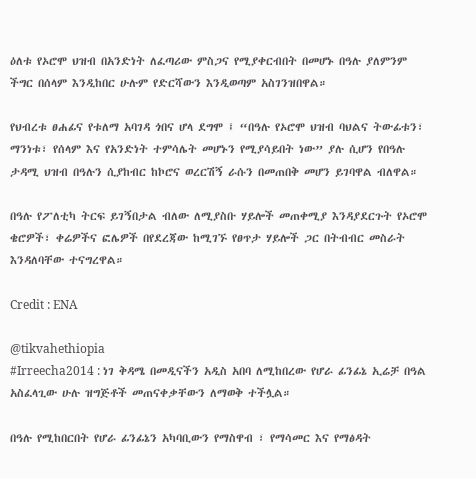ዕለቱ የኦሮሞ ህዝብ በአንድነት ለፈጣሪው ምስጋና የሚያቀርብበት በመሆኑ በዓሉ ያለምንም ችግር በሰላም እንዲከበር ሁሉም የድርሻውን እንዲወጣም አስገንዝበዋል።

የህብረቱ ፀሐፊና የቱለማ አባገዳ ጎበና ሆላ ደግሞ ፤ “በዓሉ የኦሮሞ ህዝብ ባህልና ትውፊቱን፣ ማንነቱ፣ የሰላም እና የአንድነት ተምሳሌት መሆኑን የሚያሳይበት ነው” ያሉ ሲሆን የበዓሉ ታዳሚ ህዝብ በዓሉን ሲያከብር ከኮሮና ወረርሽኝ ራሱን በመጠበቅ መሆን ይገባዋል ብለዋል።

በዓሉ የፖለቲካ ትርፍ ይገኝበታል ብለው ለሚያስቡ ሃይሎች መጠቀሚያ እንዳያደርጉት የኦሮሞ ቄሮዎች፣ ቀሬዎችና ፎሌዎች በየደረጃው ከሚገኙ የፀጥታ ሃይሎች ጋር በትብብር መስራት እንዳለባቸው ተናግረዋል።

Credit : ENA

@tikvahethiopia
#Irreecha2014 : ነገ ቅዳሜ በመዲናችን አዲስ አበባ ለሚከበረው የሆራ ፊንፊኔ ኢሬቻ በዓል አስፈላጊው ሁሉ ዝግጅቶች መጠናቀቃቸውን ለማወቅ ተችሏል።

በዓሉ የሚከበርበት የሆራ ፊንፊኔን አካባቢውን የማስዋብ ፣ የማሳመር እና የማፅዳት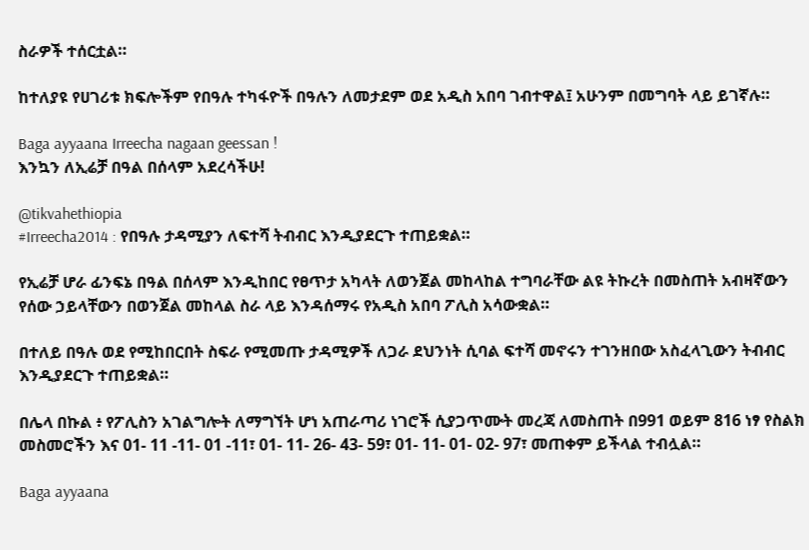ስራዎች ተሰርቷል።

ከተለያዩ የሀገሪቱ ክፍሎችም የበዓሉ ተካፋዮች በዓሉን ለመታደም ወደ አዲስ አበባ ገብተዋል፤ አሁንም በመግባት ላይ ይገኛሉ።

Baga ayyaana Irreecha nagaan geessan !
እንኳን ለኢሬቻ በዓል በሰላም አደረሳችሁ!

@tikvahethiopia
#Irreecha2014 : የበዓሉ ታዳሚያን ለፍተሻ ትብብር እንዲያደርጉ ተጠይቋል።

የኢሬቻ ሆራ ፊንፍኔ በዓል በሰላም እንዲከበር የፀጥታ አካላት ለወንጀል መከላከል ተግባራቸው ልዩ ትኩረት በመስጠት አብዛኛውን የሰው ኃይላቸውን በወንጀል መከላል ስራ ላይ እንዳሰማሩ የአዲስ አበባ ፖሊስ አሳውቋል።

በተለይ በዓሉ ወደ የሚከበርበት ስፍራ የሚመጡ ታዳሚዎች ለጋራ ደህንነት ሲባል ፍተሻ መኖሩን ተገንዘበው አስፈላጊውን ትብብር እንዲያደርጉ ተጠይቋል።

በሌላ በኩል ፥ የፖሊስን አገልግሎት ለማግኘት ሆነ አጠራጣሪ ነገሮች ሲያጋጥሙት መረጃ ለመስጠት በ991 ወይም 816 ነፃ የስልክ መስመሮችን እና 01- 11 -11- 01 -11፣ 01- 11- 26- 43- 59፣ 01- 11- 01- 02- 97፣ መጠቀም ይችላል ተብሏል።

Baga ayyaana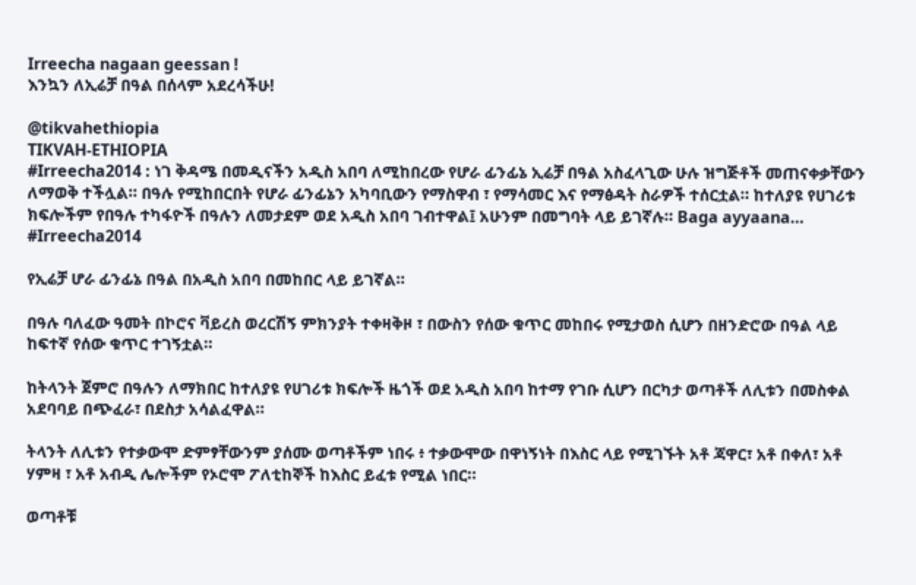Irreecha nagaan geessan !
እንኳን ለኢሬቻ በዓል በሰላም አደረሳችሁ!

@tikvahethiopia
TIKVAH-ETHIOPIA
#Irreecha2014 : ነገ ቅዳሜ በመዲናችን አዲስ አበባ ለሚከበረው የሆራ ፊንፊኔ ኢሬቻ በዓል አስፈላጊው ሁሉ ዝግጅቶች መጠናቀቃቸውን ለማወቅ ተችሏል። በዓሉ የሚከበርበት የሆራ ፊንፊኔን አካባቢውን የማስዋብ ፣ የማሳመር እና የማፅዳት ስራዎች ተሰርቷል። ከተለያዩ የሀገሪቱ ክፍሎችም የበዓሉ ተካፋዮች በዓሉን ለመታደም ወደ አዲስ አበባ ገብተዋል፤ አሁንም በመግባት ላይ ይገኛሉ። Baga ayyaana…
#Irreecha2014

የኢሬቻ ሆራ ፊንፊኔ በዓል በአዲስ አበባ በመከበር ላይ ይገኛል።

በዓሉ ባለፈው ዓመት በኮሮና ቫይረስ ወረርሽኝ ምክንያት ተቀዛቅዞ ፣ በውስን የሰው ቁጥር መከበሩ የሚታወስ ሲሆን በዘንድሮው በዓል ላይ ከፍተኛ የሰው ቁጥር ተገኝቷል።

ከትላንት ጀምሮ በዓሉን ለማክበር ከተለያዩ የሀገሪቱ ክፍሎች ዜጎች ወደ አዲስ አበባ ከተማ የገቡ ሲሆን በርካታ ወጣቶች ለሊቱን በመስቀል አደባባይ በጭፈራ፣ በደስታ አሳልፈዋል።

ትላንት ለሊቱን የተቃውሞ ድምፃቸውንም ያሰሙ ወጣቶችም ነበሩ ፥ ተቃውሞው በዋነኝነት በእስር ላይ የሚገኙት አቶ ጃዋር፣ አቶ በቀለ፣ አቶ ሃምዛ ፣ አቶ አብዲ ሌሎችም የኦሮሞ ፖለቲከኞች ከእስር ይፈቱ የሚል ነበር።

ወጣቶቹ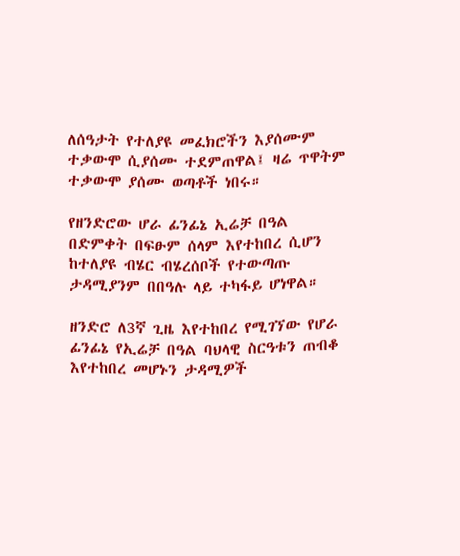ለሰዓታት የተለያዩ መፈክሮችን እያሰሙም ተቃውሞ ሲያሰሙ ተደምጠዋል፤ ዛሬ ጥዋትም ተቃውሞ ያሰሙ ወጣቶች ነበሩ።

የዘንድሮው ሆራ ፊንፊኔ ኢሬቻ በዓል በድምቀት በፍፁም ሰላም እየተከበረ ሲሆን ከተለያዩ ብሄር ብሄረሰቦች የተውጣጡ ታዳሚያንም በበዓሉ ላይ ተካፋይ ሆነዋል።

ዘንድሮ ለ3ኛ ጊዜ እየተከበረ የሚገኘው የሆራ ፊንፊኔ የኢሬቻ በዓል ባህላዊ ስርዓቱን ጠብቆ እየተከበረ መሆኑን ታዳሚዎች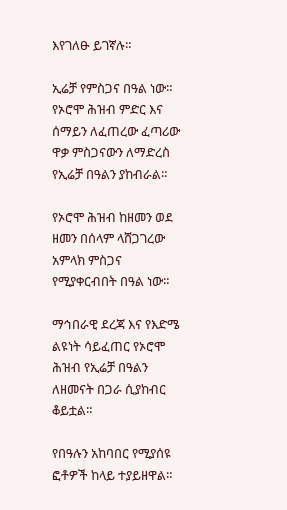እየገለፁ ይገኛሉ።

ኢሬቻ የምስጋና በዓል ነው። የኦሮሞ ሕዝብ ምድር እና ሰማይን ለፈጠረው ፈጣሪው ዋቃ ምስጋናውን ለማድረስ የኢሬቻ በዓልን ያከብራል።

የኦሮሞ ሕዝብ ከዘመን ወደ ዘመን በሰላም ላሸጋገረው አምላክ ምስጋና የሚያቀርብበት በዓል ነው።

ማኅበራዊ ደረጃ እና የእድሜ ልዩነት ሳይፈጠር የኦሮሞ ሕዝብ የኢሬቻ በዓልን ለዘመናት በጋራ ሲያከብር ቆይቷል።

የበዓሉን አከባበር የሚያሰዩ ፎቶዎች ከላይ ተያይዘዋል።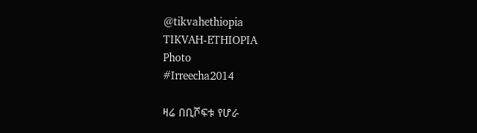@tikvahethiopia
TIKVAH-ETHIOPIA
Photo
#Irreecha2014

ዛሬ በቢሾፍቱ የሆራ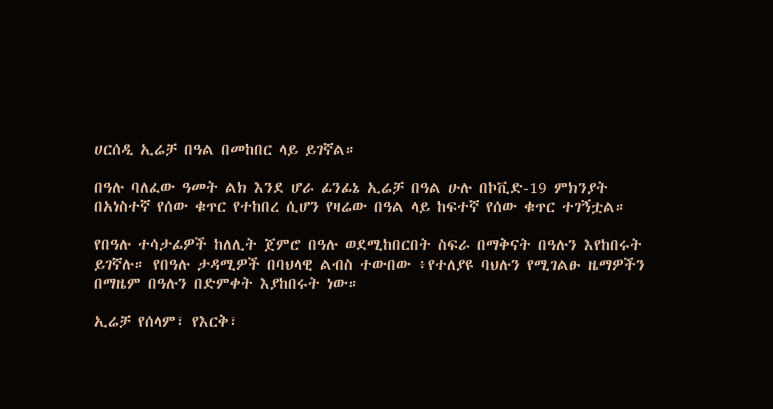ሀርሰዲ ኢሬቻ በዓል በመከበር ላይ ይገኛል።

በዓሉ ባለፈው ዓመት ልክ እንደ ሆራ ፊንፊኔ ኢሬቻ በዓል ሁሉ በኮቪድ-19 ምክንያት በአነስተኛ የሰው ቁጥር የተከበረ ሲሆን የዛሬው በዓል ላይ ከፍተኛ የሰው ቁጥር ተገኝቷል።

የበዓሉ ተሳታፊዎች ከለሊት ጀምሮ በዓሉ ወደሚከበርበት ስፍራ በማቅናት በዓሉን እየከበሩት ይገኛሉ። የበዓሉ ታዳሚዎች በባህላዊ ልብስ ተውበው ፥የተለያዩ ባህሉን የሚገልፁ ዜማዎችን በማዜም በዓሉን በድምቀት እያከበሩት ነው።

ኢሬቻ የሰላም፣ የእርቅ፣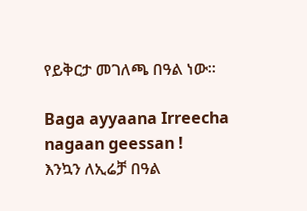የይቅርታ መገለጫ በዓል ነው።

Baga ayyaana Irreecha nagaan geessan !
እንኳን ለኢሬቻ በዓል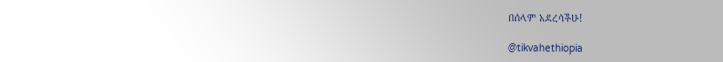በሰላም አደረሳችሁ!

@tikvahethiopia